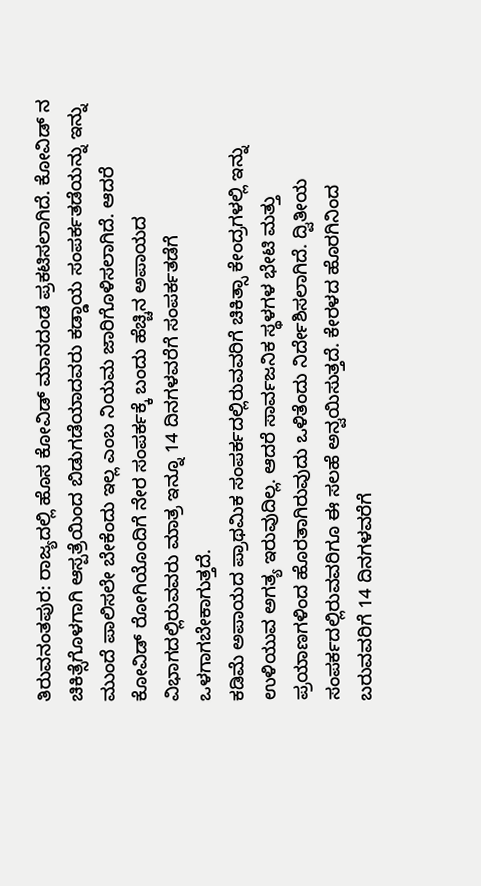ತಿರುವನಂತಪುರ: ರಾಜ್ಯದಲ್ಲಿ ಹೊಸ ಕೋವಿಡ್ ಮಾನದಂಡ ಪ್ರಕಟಿಸಲಾಗಿದೆ. ಕೋವಿಡ್ ನ ಚಿಕಿತ್ಸೆಗೊಳಗಾಗಿ ಆಸ್ಪತ್ರೆಯಿಂದ ಬಿಡುಗಡೆಯಾದವರು ಕಡ್ಡಾಯ ಸಂಪರ್ಕತಡೆಯನ್ನು ಇನ್ನು ಮುಂದೆ ಪಾಲಿಸಲೇ ಬೇಕೆಂದು ಇಲ್ಲ ಎಂಬ ನಿಯಮ ಜಾರಿಗೊಳಿಸಲಾಗಿದೆ. ಆದರೆ ಕೋವಿಡ್ ರೋಗಿಯೊಂದಿಗೆ ನೇರ ಸಂಪರ್ಕಕ್ಕೆ ಬಂದು ಹೆಚ್ಚಿನ ಅಪಾಯದ ವಿಭಾಗದಲ್ಲಿರುವವರು ಮಾತ್ರ ಇನ್ನೂ 14 ದಿನಗಳವರೆಗೆ ಸಂಪರ್ಕತಡೆಗೆ ಒಳಗಾಗಬೇಕಾಗುತ್ತದೆ.
ಕಡಿಮೆ ಅಪಾಯದ ಪ್ರಾಥಮಿಕ ಸಂಪರ್ಕದಲ್ಲಿರುವವರಿಗೆ ಚಿಕಿತ್ಸಾ ಕೇಂದ್ರಗಳಲ್ಲಿ ಇನ್ನು ಉಳಿಯುವ ಅಗತ್ಯ ಇರುವುದಿಲ್ಲ. ಆದರೆ ಸಾರ್ವಜನಿಕ ಸ್ಥಳಗಳ ಭೇಟಿ ಮತ್ತು ಪ್ರಯಾಣಗಳಿಂದ ಹೊರತಾಗಿರುವುದು ಒಳಿತೆಂದು ನಿರ್ದೇಶಿಸಲಾಗಿದೆ. ದ್ವಿತೀಯ ಸಂಪರ್ಕದಲ್ಲಿರುವವರಿಗೂ ಈ ಸಲಹೆ ಅನ್ವಯಿಸುತ್ತದೆ. ಕೇರಳದ ಹೊರಗಿನಿಂದ ಬರುವವರಿಗೆ 14 ದಿನಗಳವರೆಗೆ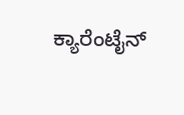ಕ್ಯಾರೆಂಟೈನ್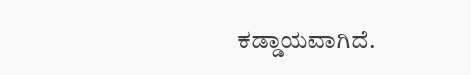ಕಡ್ಡಾಯವಾಗಿದೆ.